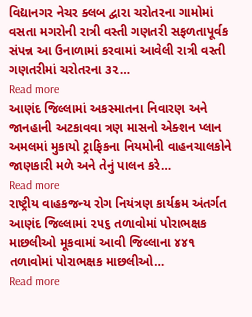વિદ્યાનગર નેચર ક્લબ દ્વારા ચરોતરના ગામોમાં વસતા મગરોની રાત્રી વસ્તી ગણતરી સફળતાપૂર્વક સંપન્ન આ ઉનાળામાં કરવામાં આવેલી રાત્રી વસ્તી ગણતરીમાં ચરોતરના ૩૨…
Read more
આણંદ જિલ્લામાં અકસ્માતના નિવારણ અને જાનહાની અટકાવવા ત્રણ માસનો એક્શન પ્લાન અમલમાં મુકાયો ટ્રાફિકના નિયમોની વાહનચાલકોને જાણકારી મળે અને તેનું પાલન કરે…
Read more
રાષ્ટ્રીય વાહકજન્ય રોગ નિયંત્રણ કાર્યક્રમ અંતર્ગત આણંદ જિલ્લામાં ૨૫૬ તળાવોમાં પોરાભક્ષક માછલીઓ મૂકવામાં આવી જિલ્લાના ૪૪૧ તળાવોમાં પોરાભક્ષક માછલીઓ…
Read more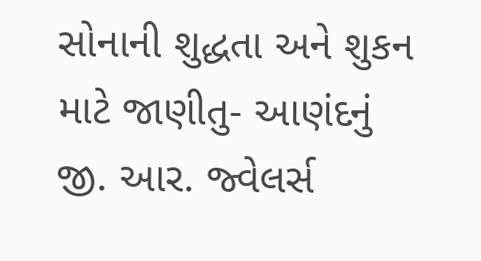સોનાની શુદ્ધતા અને શુકન માટે જાણીતુ- આણંદનું જી. આર. જ્વેલર્સ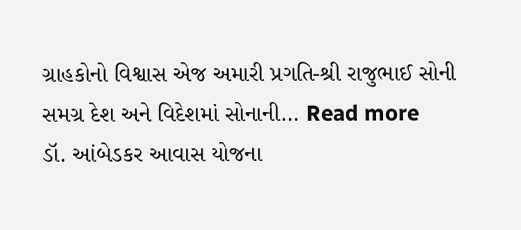ગ્રાહકોનો વિશ્વાસ એજ અમારી પ્રગતિ-શ્રી રાજુભાઈ સોની સમગ્ર દેશ અને વિદેશમાં સોનાની… Read more
ડૉ. આંબેડકર આવાસ યોજના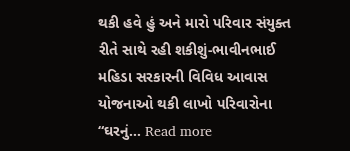થકી હવે હું અને મારો પરિવાર સંયુક્ત રીતે સાથે રહી શકીશું-ભાવીનભાઈ મહિડા સરકારની વિવિધ આવાસ યોજનાઓ થકી લાખો પરિવારોના “ઘરનું… Read more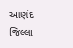આણંદ જિલ્લા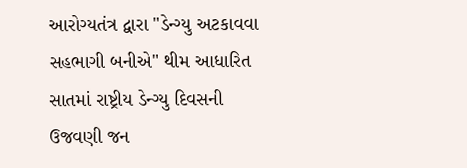આરોગ્યતંત્ર દ્વારા "ડેન્ગ્યુ અટકાવવા સહભાગી બનીએ" થીમ આધારિત સાતમાં રાષ્ટ્રીય ડેન્ગ્યુ દિવસની ઉજવણી જન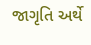જાગૃતિ અર્થે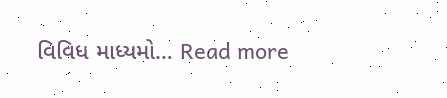વિવિધ માધ્યમો… Read more